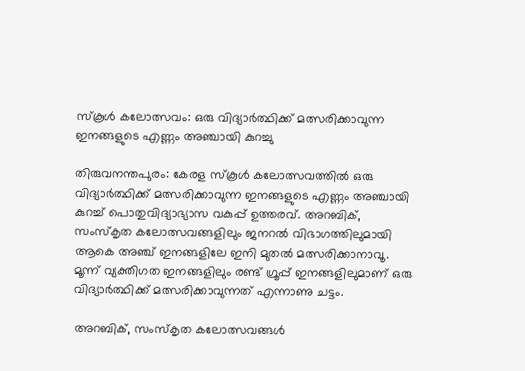സ്‌കൂൾ കലോത്സവം: ഒരു വിദ്യാർത്ഥിക്ക് മത്സരിക്കാവുന്ന ഇനങ്ങളുടെ എണ്ണം അഞ്ചായി കുറച്ചു

തിരുവനന്തപുരം: കേരള സ്‌കൂൾ കലോത്സവത്തിൽ ഒരു വിദ്യാർത്ഥിക്ക് മത്സരിക്കാവുന്ന ഇനങ്ങളുടെ എണ്ണം അഞ്ചായി കുറച്ച് പൊതുവിദ്യാഭ്യാസ വകുപ്പ് ഉത്തരവ്. അറബിക്, സംസ്‌കൃത കലോത്സവങ്ങളിലും ജനറൽ വിഭാഗത്തിലുമായി ആകെ അഞ്ച് ഇനങ്ങളിലേ ഇനി മുതൽ മത്സരിക്കാനാവൂ. മൂന്ന് വ്യക്തിഗത ഇനങ്ങളിലും രണ്ട് ഗ്രൂപ്പ് ഇനങ്ങളിലുമാണ് ഒരു വിദ്യാർത്ഥിക്ക് മത്സരിക്കാവുന്നത് എന്നാണു ചട്ടം.

അറബിക്, സംസ്‌കൃത കലോത്സവങ്ങൾ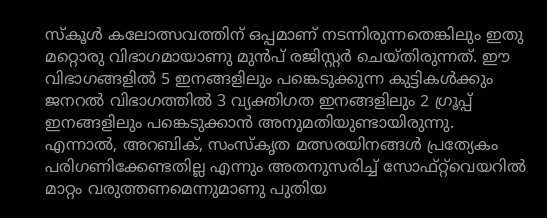സ്‌കൂൾ കലോത്സവത്തിന് ഒപ്പമാണ് നടന്നിരുന്നതെങ്കിലും ഇതു മറ്റൊരു വിഭാഗമായാണു മുൻപ് രജിസ്റ്റർ ചെയ്തിരുന്നത്. ഈ വിഭാഗങ്ങളിൽ 5 ഇനങ്ങളിലും പങ്കെടുക്കുന്ന കുട്ടികൾക്കും ജനറൽ വിഭാഗത്തിൽ 3 വ്യക്തിഗത ഇനങ്ങളിലും 2 ഗ്രൂപ്പ് ഇനങ്ങളിലും പങ്കെടുക്കാൻ അനുമതിയുണ്ടായിരുന്നു. എന്നാൽ, അറബിക്, സംസ്‌കൃത മത്സരയിനങ്ങൾ പ്രത്യേകം പരിഗണിക്കേണ്ടതില്ല എന്നും അതനുസരിച്ച് സോഫ്റ്റ്‌വെയറിൽ മാറ്റം വരുത്തണമെന്നുമാണു പുതിയ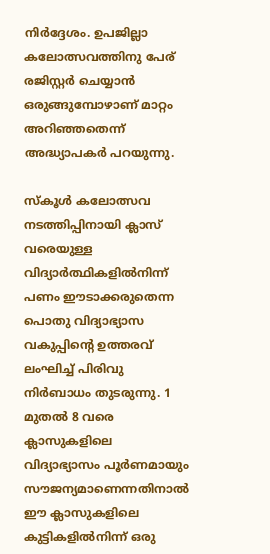നിർദ്ദേശം. ഉപജില്ലാ കലോത്സവത്തിനു പേര് രജിസ്റ്റർ ചെയ്യാൻ ഒരുങ്ങുമ്പോഴാണ് മാറ്റം അറിഞ്ഞതെന്ന് അദ്ധ്യാപകർ പറയുന്നു.

സ്‌കൂൾ കലോത്സവ നടത്തിപ്പിനായി ക്ലാസ് വരെയുള്ള വിദ്യാർത്ഥികളിൽനിന്ന് പണം ഈടാക്കരുതെന്ന പൊതു വിദ്യാഭ്യാസ വകുപ്പിന്റെ ഉത്തരവ് ലംഘിച്ച് പിരിവു നിർബാധം തുടരുന്നു. 1 മുതൽ 8 വരെ ക്ലാസുകളിലെ വിദ്യാഭ്യാസം പൂർണമായും സൗജന്യമാണെന്നതിനാൽ ഈ ക്ലാസുകളിലെ കുട്ടികളിൽനിന്ന് ഒരു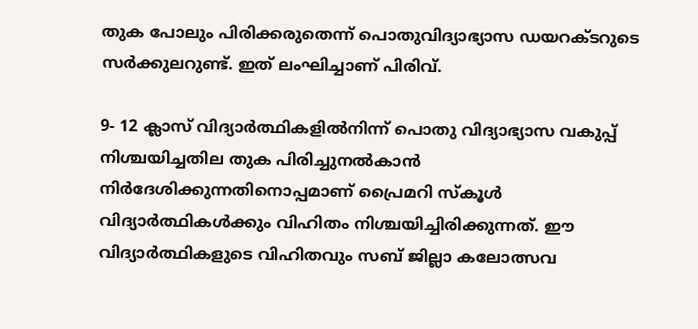തുക പോലും പിരിക്കരുതെന്ന് പൊതുവിദ്യാഭ്യാസ ഡയറക്ടറുടെ സർക്കുലറുണ്ട്. ഇത് ലംഘിച്ചാണ് പിരിവ്.

9- 12 ക്ലാസ് വിദ്യാർത്ഥികളിൽനിന്ന് പൊതു വിദ്യാഭ്യാസ വകുപ്പ് നിശ്ചയിച്ചതില തുക പിരിച്ചുനൽകാൻ നിർദേശിക്കുന്നതിനൊപ്പമാണ് പ്രൈമറി സ്‌കൂൾ വിദ്യാർത്ഥികൾക്കും വിഹിതം നിശ്ചയിച്ചിരിക്കുന്നത്. ഈ വിദ്യാർത്ഥികളുടെ വിഹിതവും സബ് ജില്ലാ കലോത്സവ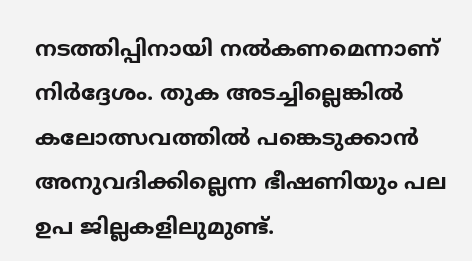നടത്തിപ്പിനായി നൽകണമെന്നാണ് നിർദ്ദേശം. തുക അടച്ചില്ലെങ്കിൽ കലോത്സവത്തിൽ പങ്കെടുക്കാൻ അനുവദിക്കില്ലെന്ന ഭീഷണിയും പല ഉപ ജില്ലകളിലുമുണ്ട്.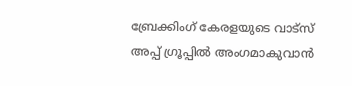ബ്രേക്കിംഗ് കേരളയുടെ വാട്സ് അപ്പ് ഗ്രൂപ്പിൽ അംഗമാകുവാൻ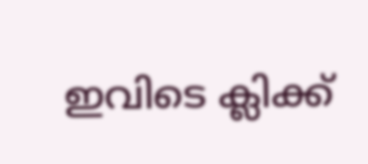ഇവിടെ ക്ലിക്ക്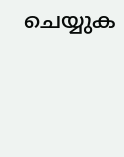ചെയ്യുക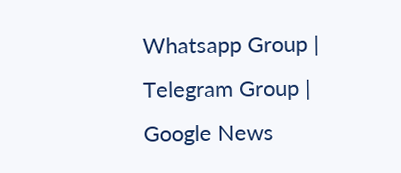Whatsapp Group | Telegram Group | Google News